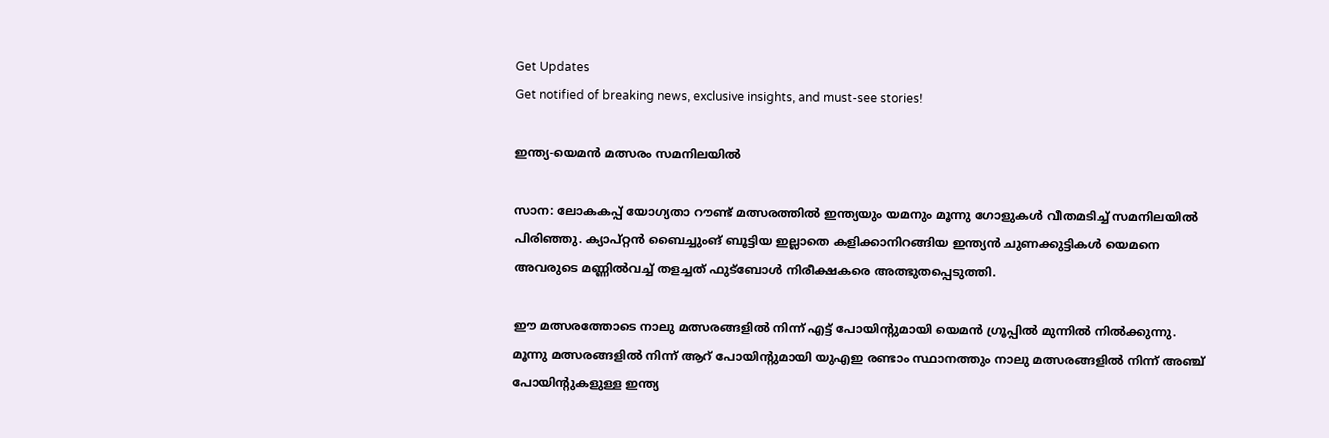Get Updates
Get notified of breaking news, exclusive insights, and must-see stories!

ഇന്ത്യ-യെമന്‍ മത്സരം സമനിലയില്‍

സാന: ലോകകപ്പ് യോഗ്യതാ റൗണ്ട് മത്സരത്തില്‍ ഇന്ത്യയും യമനും മൂന്നു ഗോളുകള്‍ വീതമടിച്ച് സമനിലയില്‍ പിരിഞ്ഞു. ക്യാപ്റ്റന്‍ ബൈച്ചുംങ് ബൂട്ടിയ ഇല്ലാതെ കളിക്കാനിറങ്ങിയ ഇന്ത്യന്‍ ചുണക്കുട്ടികള്‍ യെമനെ അവരുടെ മണ്ണില്‍വച്ച് തളച്ചത് ഫുട്ബോള്‍ നിരീക്ഷകരെ അത്ഭുതപ്പെടുത്തി.

ഈ മത്സരത്തോടെ നാലു മത്സരങ്ങളില്‍ നിന്ന് എട്ട് പോയിന്റുമായി യെമന്‍ ഗ്രൂപ്പില്‍ മുന്നില്‍ നില്‍ക്കുന്നു. മൂന്നു മത്സരങ്ങളില്‍ നിന്ന് ആറ് പോയിന്റുമായി യുഎഇ രണ്ടാം സ്ഥാനത്തും നാലു മത്സരങ്ങളില്‍ നിന്ന് അഞ്ച് പോയിന്റുകളുള്ള ഇന്ത്യ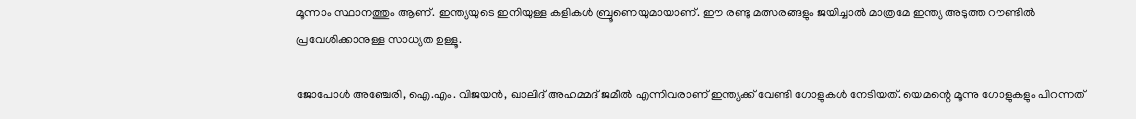മൂന്നാം സ്ഥാനത്തും ആണ്. ഇന്ത്യയുടെ ഇനിയുള്ള കളികള്‍ ബ്രൂണെയുമായാണ്. ഈ രണ്ടു മത്സരങ്ങളും ജയിച്ചാല്‍ മാത്രമേ ഇന്ത്യ അടുത്ത റൗണ്ടില്‍ പ്രവേശിക്കാനുള്ള സാധ്യത ഉള്ളൂ.

ജോപോള്‍ അഞ്ചേരി, ഐ.എം. വിജയന്‍, ഖാലിദ് അഹമ്മദ് ജമീല്‍ എന്നിവരാണ് ഇന്ത്യക്ക് വേണ്ടി ഗോളുകള്‍ നേടിയത്. യെമന്റെ മൂന്നു ഗോളുകളും പിറന്നത്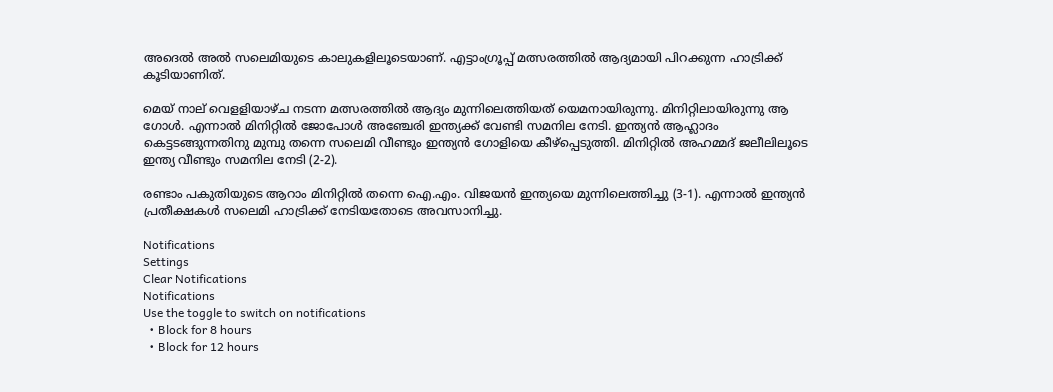അദെല്‍ അല്‍ സലെമിയുടെ കാലുകളിലൂടെയാണ്. എട്ടാംഗ്രൂപ്പ് മത്സരത്തില്‍ ആദ്യമായി പിറക്കുന്ന ഹാട്രിക്ക് കൂടിയാണിത്.

മെയ് നാല് വെളളിയാഴ്ച നടന്ന മത്സരത്തില്‍ ആദ്യം മുന്നിലെത്തിയത് യെമനായിരുന്നു. മിനിറ്റിലായിരുന്നു ആ ഗോള്‍. എന്നാല്‍ മിനിറ്റില്‍ ജോപോള്‍ അഞ്ചേരി ഇന്ത്യക്ക് വേണ്ടി സമനില നേടി. ഇന്ത്യന്‍ ആഹ്ലാദം കെട്ടടങ്ങുന്നതിനു മുമ്പു തന്നെ സലെമി വീണ്ടും ഇന്ത്യന്‍ ഗോളിയെ കീഴ്പ്പെടുത്തി. മിനിറ്റില്‍ അഹമ്മദ് ജലീലിലൂടെ ഇന്ത്യ വീണ്ടും സമനില നേടി (2-2).

രണ്ടാം പകുതിയുടെ ആറാം മിനിറ്റില്‍ തന്നെ ഐ.എം. വിജയന്‍ ഇന്ത്യയെ മുന്നിലെത്തിച്ചു (3-1). എന്നാല്‍ ഇന്ത്യന്‍ പ്രതീക്ഷകള്‍ സലെമി ഹാട്രിക്ക് നേടിയതോടെ അവസാനിച്ചു.

Notifications
Settings
Clear Notifications
Notifications
Use the toggle to switch on notifications
  • Block for 8 hours
  • Block for 12 hours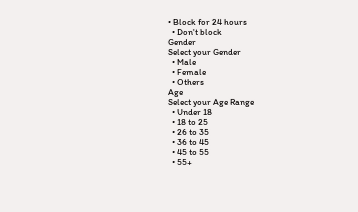• Block for 24 hours
  • Don't block
Gender
Select your Gender
  • Male
  • Female
  • Others
Age
Select your Age Range
  • Under 18
  • 18 to 25
  • 26 to 35
  • 36 to 45
  • 45 to 55
  • 55+